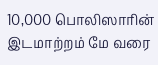10,000 பொலிஸாரின் இடமாற்றம் மே வரை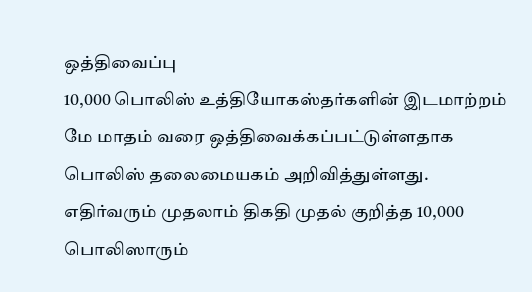ஒத்திவைப்பு
10,000 பொலிஸ் உத்தியோகஸ்தர்களின் இடமாற்றம் மே மாதம் வரை ஒத்திவைக்கப்பட்டுள்ளதாக பொலிஸ் தலைமையகம் அறிவித்துள்ளது. எதிர்வரும் முதலாம் திகதி முதல் குறித்த 10,000 பொலிஸாரும்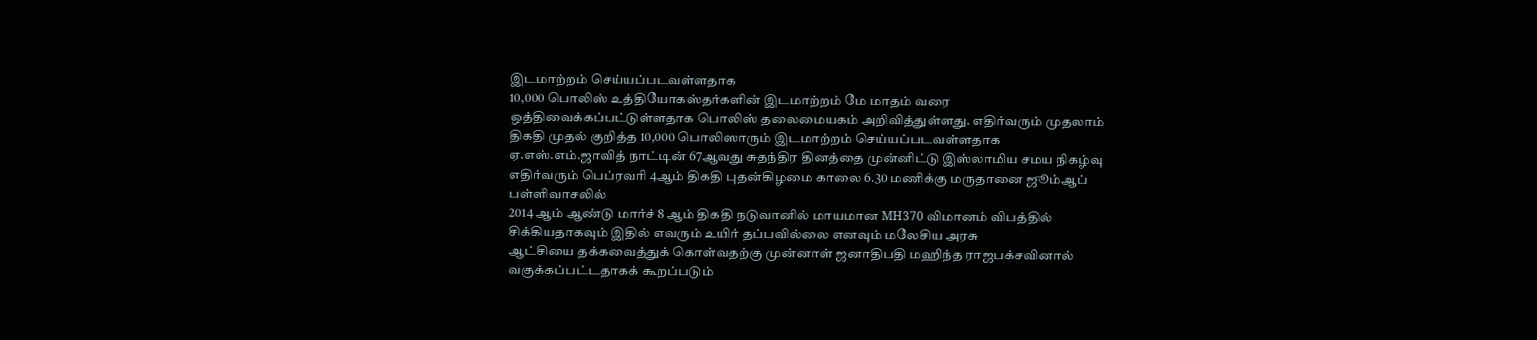இடமாற்றம் செய்யப்படவள்ளதாக
10,000 பொலிஸ் உத்தியோகஸ்தர்களின் இடமாற்றம் மே மாதம் வரை ஒத்திவைக்கப்பட்டுள்ளதாக பொலிஸ் தலைமையகம் அறிவித்துள்ளது. எதிர்வரும் முதலாம் திகதி முதல் குறித்த 10,000 பொலிஸாரும் இடமாற்றம் செய்யப்படவள்ளதாக
ஏ.எஸ்.எம்.ஜாவித் நாட்டின் 67ஆவது சுதந்திர தினத்தை முன்னிட்டு இஸ்லாமிய சமய நிகழ்வு எதிர்வரும் பெப்ரவரி 4ஆம் திகதி புதன்கிழமை காலை 6.30 மணிக்கு மருதானை ஜூம்ஆப் பள்ளிவாசலில்
2014 ஆம் ஆண்டு மார்ச் 8 ஆம் திகதி நடுவானில் மாயமான MH370 விமானம் விபத்தில் சிக்கியதாகவும் இதில் எவரும் உயிர் தப்பவில்லை எனவும் மலேசிய அரசு
ஆட்சியை தக்கவைத்துக் கொள்வதற்கு முன்னாள் ஜனாதிபதி மஹிந்த ராஜபக்சவினால் வகுக்கப்பட்டதாகக் கூறப்படும்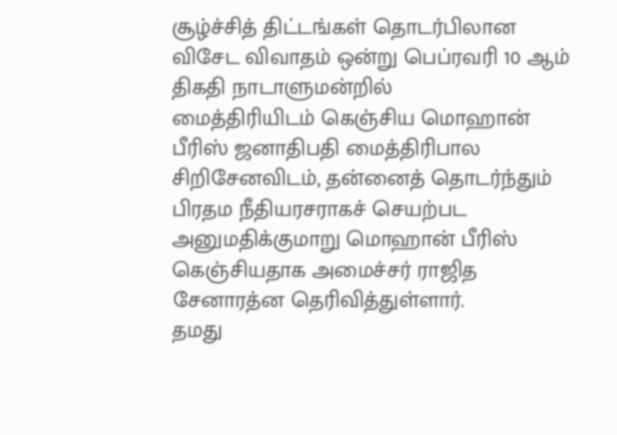சூழ்ச்சித் திட்டங்கள் தொடர்பிலான விசேட விவாதம் ஒன்று பெப்ரவரி 10 ஆம் திகதி நாடாளுமன்றில்
மைத்திரியிடம் கெஞ்சிய மொஹான் பீரிஸ் ஜனாதிபதி மைத்திரிபால சிறிசேனவிடம், தன்னைத் தொடர்ந்தும் பிரதம நீதியரசராகச் செயற்பட அனுமதிக்குமாறு மொஹான் பீரிஸ் கெஞ்சியதாக அமைச்சர் ராஜித சேனாரத்ன தெரிவித்துள்ளார்.
தமது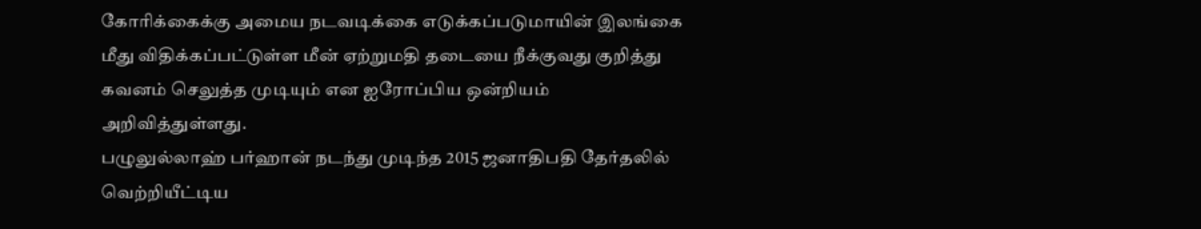கோரிக்கைக்கு அமைய நடவடிக்கை எடுக்கப்படுமாயின் இலங்கை மீது விதிக்கப்பட்டுள்ள மீன் ஏற்றுமதி தடையை நீக்குவது குறித்து கவனம் செலுத்த முடியும் என ஐரோப்பிய ஒன்றியம் அறிவித்துள்ளது.
பழுலுல்லாஹ் பர்ஹான் நடந்து முடிந்த 2015 ஜனாதிபதி தேர்தலில் வெற்றியீட்டிய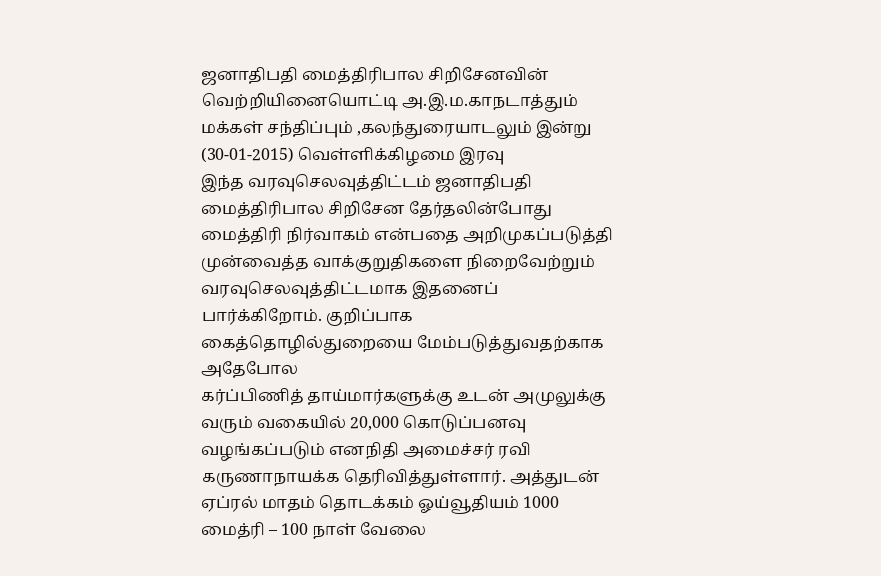ஜனாதிபதி மைத்திரிபால சிறிசேனவின் வெற்றியினையொட்டி அ.இ.ம.காநடாத்தும் மக்கள் சந்திப்பும் ,கலந்துரையாடலும் இன்று (30-01-2015) வெள்ளிக்கிழமை இரவு
இந்த வரவுசெலவுத்திட்டம் ஜனாதிபதி மைத்திரிபால சிறிசேன தேர்தலின்போது மைத்திரி நிர்வாகம் என்பதை அறிமுகப்படுத்தி முன்வைத்த வாக்குறுதிகளை நிறைவேற்றும் வரவுசெலவுத்திட்டமாக இதனைப் பார்க்கிறோம். குறிப்பாக கைத்தொழில்துறையை மேம்படுத்துவதற்காக அதேபோல
கர்ப்பிணித் தாய்மார்களுக்கு உடன் அமுலுக்கு வரும் வகையில் 20,000 கொடுப்பனவு வழங்கப்படும் எனநிதி அமைச்சர் ரவி கருணாநாயக்க தெரிவித்துள்ளார். அத்துடன் ஏப்ரல் மாதம் தொடக்கம் ஓய்வூதியம் 1000
மைத்ரி – 100 நாள் வேலை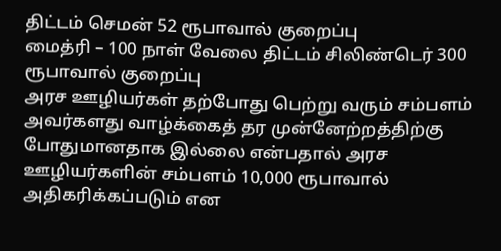திட்டம் செமன் 52 ரூபாவால் குறைப்பு
மைத்ரி – 100 நாள் வேலை திட்டம் சிலிண்டெர் 300 ரூபாவால் குறைப்பு
அரச ஊழியர்கள் தற்போது பெற்று வரும் சம்பளம் அவர்களது வாழ்க்கைத் தர முன்னேற்றத்திற்கு போதுமானதாக இல்லை என்பதால் அரச ஊழியர்களின் சம்பளம் 10,000 ரூபாவால் அதிகரிக்கப்படும் என